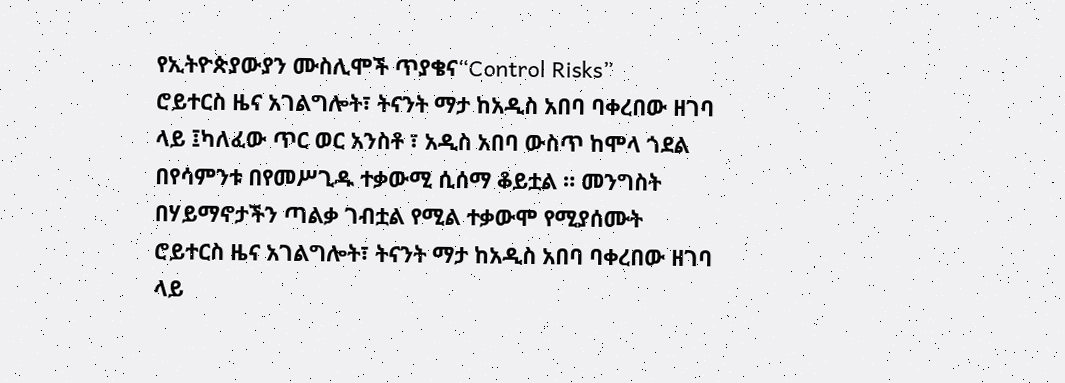የኢትዮጵያውያን ሙስሊሞች ጥያቄና“Control Risks”
ሮይተርስ ዜና አገልግሎት፣ ትናንት ማታ ከአዲስ አበባ ባቀረበው ዘገባ ላይ ፤ካለፈው ጥር ወር አንስቶ ፣ አዲስ አበባ ውስጥ ከሞላ ጎደል በየሳምንቱ በየመሥጊዱ ተቃውሚ ሲሰማ ቆይቷል ። መንግስት በሃይማኖታችን ጣልቃ ገብቷል የሚል ተቃውሞ የሚያሰሙት
ሮይተርስ ዜና አገልግሎት፣ ትናንት ማታ ከአዲስ አበባ ባቀረበው ዘገባ ላይ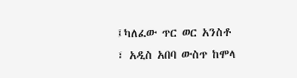፤ካለፈው ጥር ወር አንስቶ ፣ አዲስ አበባ ውስጥ ከሞላ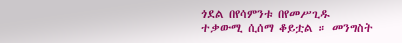ጎደል በየሳምንቱ በየመሥጊዱ ተቃውሚ ሲሰማ ቆይቷል ። መንግስት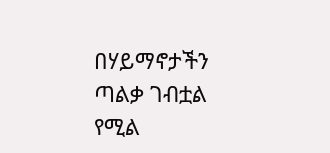በሃይማኖታችን ጣልቃ ገብቷል የሚል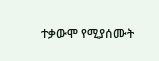ተቃውሞ የሚያሰሙት